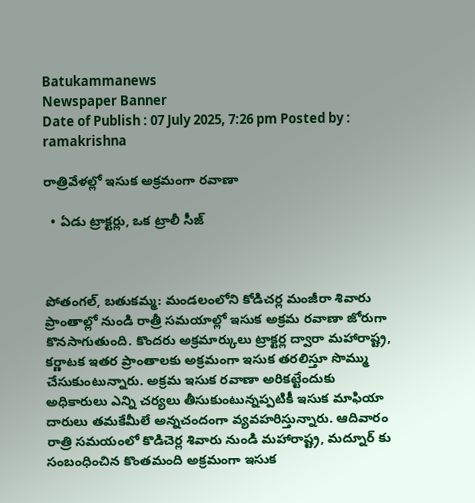Batukammanews
Newspaper Banner
Date of Publish : 07 July 2025, 7:26 pm Posted by : ramakrishna

రాత్రివేళల్లో ఇసుక అక్రమంగా రవాణా

  • ఏడు ట్రాక్టర్లు, ఒక ట్రాలీ సీజ్



పోతంగల్, బతుకమ్మ: మండలంలోని కోడిచర్ల మంజీరా శివారు ప్రాంతాల్లో నుండి రాత్రీ సమయాల్లో ఇసుక అక్రమ రవాణా జోరుగా కొనసాగుతుంది. కొందరు అక్రమార్కులు ట్రాక్టర్ల ద్వారా మహారాష్ట్ర, కర్ణాటక ఇతర ప్రాంతాలకు అక్రమంగా ఇసుక తరలిస్తూ సొమ్ము చేసుకుంటున్నారు. అక్రమ ఇసుక రవాణా అరికట్టేందుకు అధికారులు ఎన్ని చర్యలు తీసుకుంటున్నప్పటికీ ఇసుక మాఫియా దారులు తమకేమీలే అన్నచందంగా వ్యవహరిస్తున్నారు. ఆదివారం రాత్రి సమయంలో కొడిచెర్ల శివారు నుండి మహారాష్ట్ర, మద్నూర్ కు సంబంధించిన కొంతమంది అక్రమంగా ఇసుక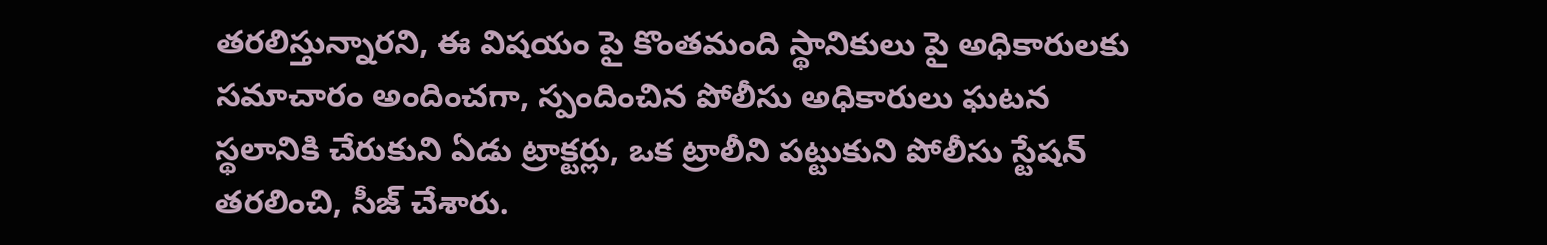తరలిస్తున్నారని, ఈ విషయం పై కొంతమంది స్థానికులు పై అధికారులకు సమాచారం అందించగా, స్పందించిన పోలీసు అధికారులు ఘటన స్థలానికి చేరుకుని ఏడు ట్రాక్టర్లు, ఒక ట్రాలీని పట్టుకుని పోలీసు స్టేషన్ తరలించి, సీజ్ చేశారు.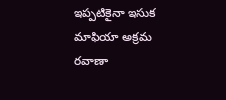ఇప్పటికైనా ఇసుక మాఫియా అక్రమ రవాణా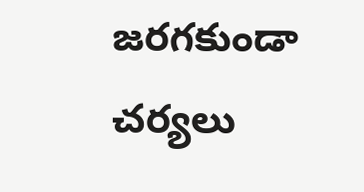జరగకుండా చర్యలు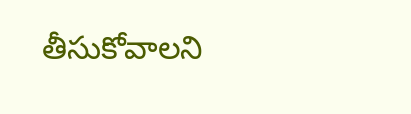తీసుకోవాలని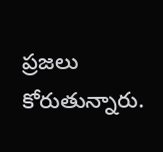ప్రజలు కోరుతున్నారు.